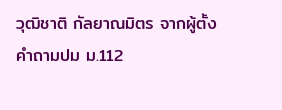วุฒิชาติ กัลยาณมิตร จากผู้ตั้งคำถามปม ม.112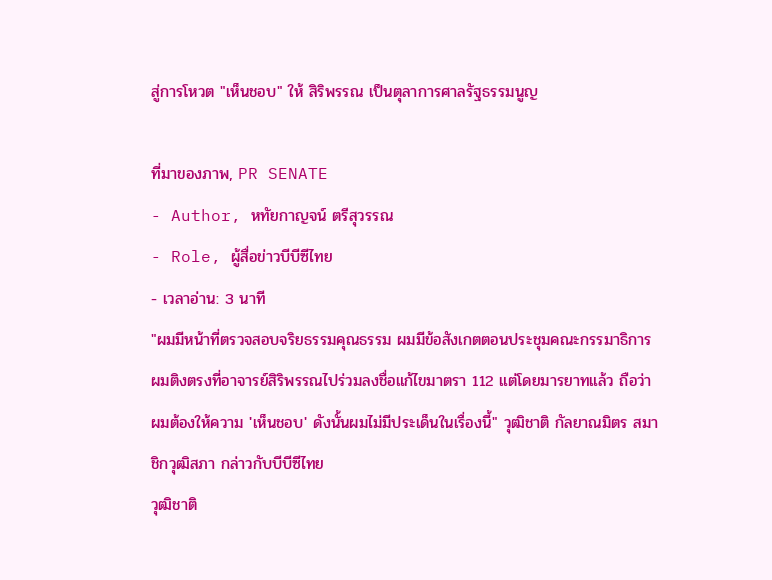สู่การโหวต "เห็นชอบ" ให้ สิริพรรณ เป็นตุลาการศาลรัฐธรรมนูญ

ที่มาของภาพ, PR SENATE
- Author, หทัยกาญจน์ ตรีสุวรรณ
- Role, ผู้สื่อข่าวบีบีซีไทย
- เวลาอ่าน: 3 นาที
"ผมมีหน้าที่ตรวจสอบจริยธรรมคุณธรรม ผมมีข้อสังเกตตอนประชุมคณะกรรมาธิการ ผมติงตรงที่อาจารย์สิริพรรณไปร่วมลงชื่อแก้ไขมาตรา 112 แต่โดยมารยาทแล้ว ถือว่าผมต้องให้ความ 'เห็นชอบ' ดังนั้นผมไม่มีประเด็นในเรื่องนี้" วุฒิชาติ กัลยาณมิตร สมาชิกวุฒิสภา กล่าวกับบีบีซีไทย
วุฒิชาติ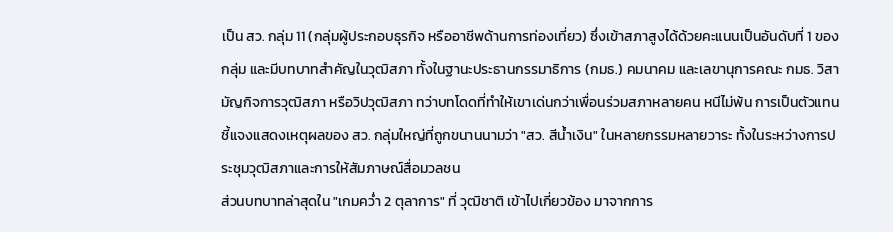เป็น สว. กลุ่ม 11 (กลุ่มผู้ประกอบธุรกิจ หรืออาชีพด้านการท่องเที่ยว) ซึ่งเข้าสภาสูงได้ด้วยคะแนนเป็นอันดับที่ 1 ของกลุ่ม และมีบทบาทสำคัญในวุฒิสภา ทั้งในฐานะประธานกรรมาธิการ (กมธ.) คมนาคม และเลขานุการคณะ กมธ. วิสามัญกิจการวุฒิสภา หรือวิปวุฒิสภา ทว่าบทโดดที่ทำให้เขาเด่นกว่าเพื่อนร่วมสภาหลายคน หนีไม่พ้น การเป็นตัวแทนชี้แจงแสดงเหตุผลของ สว. กลุ่มใหญ่ที่ถูกขนานนามว่า "สว. สีน้ำเงิน" ในหลายกรรมหลายวาระ ทั้งในระหว่างการประชุมวุฒิสภาและการให้สัมภาษณ์สื่อมวลชน
ส่วนบทบาทล่าสุดใน "เกมคว่ำ 2 ตุลาการ" ที่ วุฒิชาติ เข้าไปเกี่ยวข้อง มาจากการ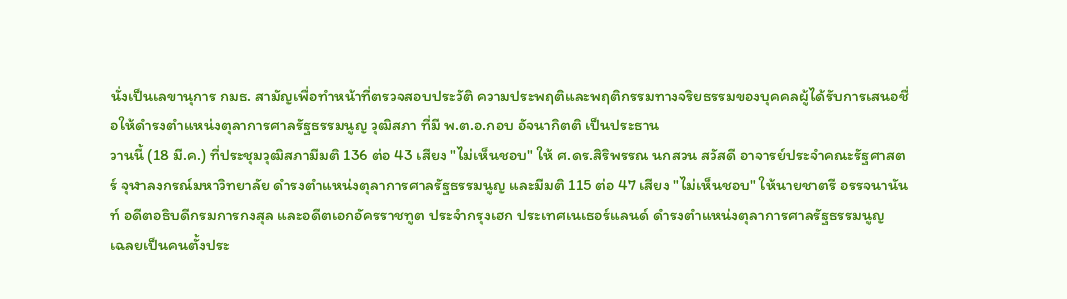นั่งเป็นเลขานุการ กมธ. สามัญเพื่อทำหน้าที่ตรวจสอบประวัติ ความประพฤติและพฤติกรรมทางจริยธรรมของบุคคลผู้ได้รับการเสนอชื่อให้ดำรงตำแหน่งตุลาการศาลรัฐธรรมนูญ วุฒิสภา ที่มี พ.ต.อ.กอบ อัจนากิตติ เป็นประธาน
วานนี้ (18 มี.ค.) ที่ประชุมวุฒิสภามีมติ 136 ต่อ 43 เสียง "ไม่เห็นชอบ" ให้ ศ.ดร.สิริพรรณ นกสวน สวัสดี อาจารย์ประจำคณะรัฐศาสตร์ จุฬาลงกรณ์มหาวิทยาลัย ดำรงตำแหน่งตุลาการศาลรัฐธรรมนูญ และมีมติ 115 ต่อ 47 เสียง "ไม่เห็นชอบ" ให้นายชาตรี อรรจนานันท์ อดีตอธิบดีกรมการกงสุล และอดีตเอกอัครราชทูต ประจำกรุงเฮก ประเทศเนเธอร์แลนด์ ดำรงตำแหน่งตุลาการศาลรัฐธรรมนูญ
เฉลยเป็นคนตั้งประ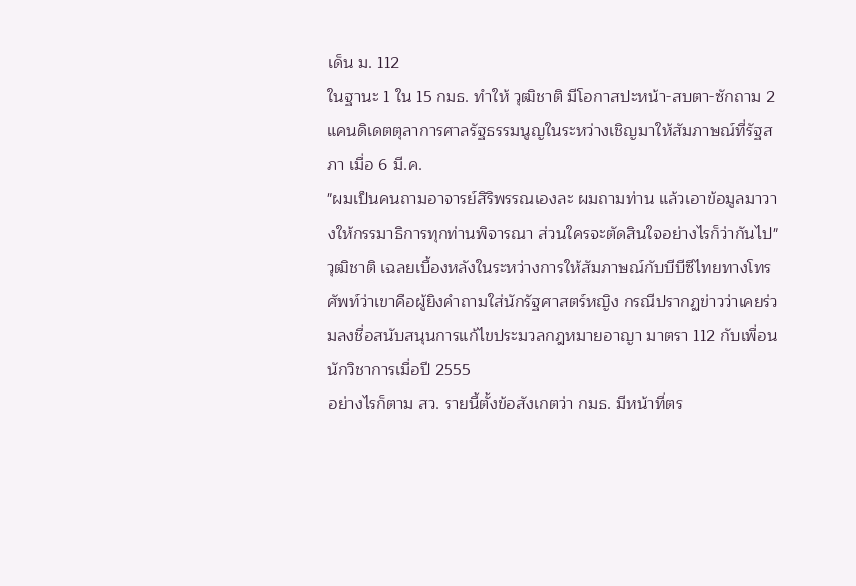เด็น ม. 112
ในฐานะ 1 ใน 15 กมธ. ทำให้ วุฒิชาติ มีโอกาสปะหน้า-สบตา-ซักถาม 2 แคนดิเดตตุลาการศาลรัฐธรรมนูญในระหว่างเชิญมาให้สัมภาษณ์ที่รัฐสภา เมื่อ 6 มี.ค.
"ผมเป็นคนถามอาจารย์สิริพรรณเองละ ผมถามท่าน แล้วเอาข้อมูลมาวางให้กรรมาธิการทุกท่านพิจารณา ส่วนใครจะตัดสินใจอย่างไรก็ว่ากันไป" วุฒิชาติ เฉลยเบื้องหลังในระหว่างการให้สัมภาษณ์กับบีบีซีไทยทางโทรศัพท์ว่าเขาคือผู้ยิงคำถามใส่นักรัฐศาสตร์หญิง กรณีปรากฏข่าวว่าเคยร่วมลงชื่อสนับสนุนการแก้ไขประมวลกฎหมายอาญา มาตรา 112 กับเพื่อนนักวิชาการเมื่อปี 2555
อย่างไรก็ตาม สว. รายนี้ตั้งข้อสังเกตว่า กมธ. มีหน้าที่ตร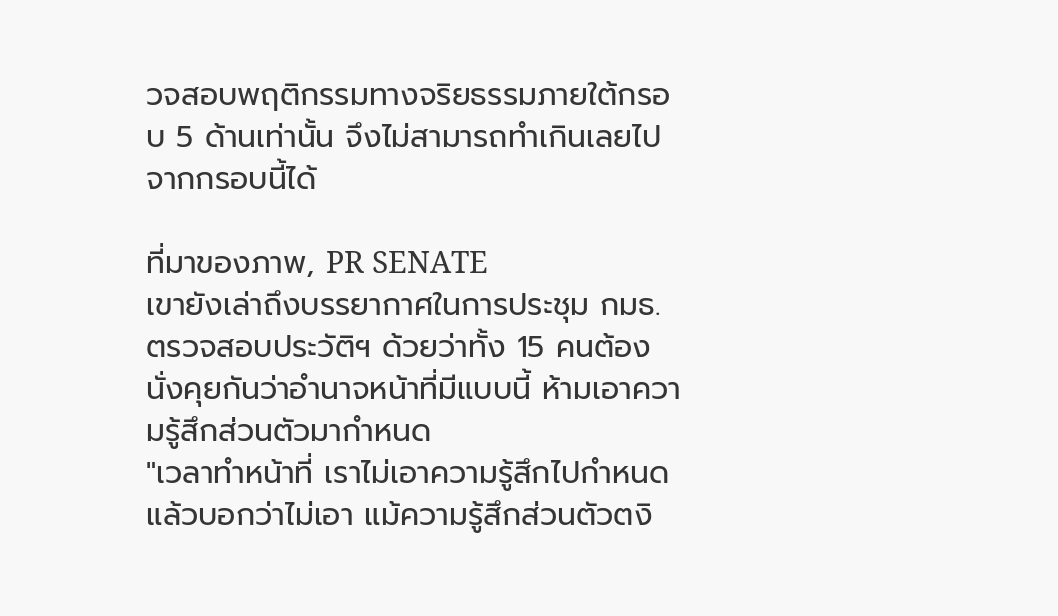วจสอบพฤติกรรมทางจริยธรรมภายใต้กรอบ 5 ด้านเท่านั้น จึงไม่สามารถทำเกินเลยไปจากกรอบนี้ได้

ที่มาของภาพ, PR SENATE
เขายังเล่าถึงบรรยากาศในการประชุม กมธ. ตรวจสอบประวัติฯ ด้วยว่าทั้ง 15 คนต้องนั่งคุยกันว่าอำนาจหน้าที่มีแบบนี้ ห้ามเอาความรู้สึกส่วนตัวมากำหนด
"เวลาทำหน้าที่ เราไม่เอาความรู้สึกไปกำหนดแล้วบอกว่าไม่เอา แม้ความรู้สึกส่วนตัวตงิ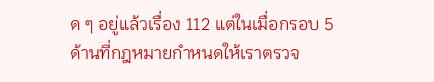ด ๆ อยู่แล้วเรื่อง 112 แต่ในเมื่อกรอบ 5 ด้านที่กฎหมายกำหนดให้เราตรวจ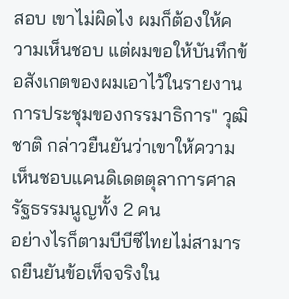สอบ เขาไม่ผิดไง ผมก็ต้องให้ความเห็นชอบ แต่ผมขอให้บันทึกข้อสังเกตของผมเอาไว้ในรายงานการประชุมของกรรมาธิการ" วุฒิชาติ กล่าวยืนยันว่าเขาให้ความเห็นชอบแคนดิเดตตุลาการศาลรัฐธรรมนูญทั้ง 2 คน
อย่างไรก็ตามบีบีซีไทยไม่สามารถยืนยันข้อเท็จจริงใน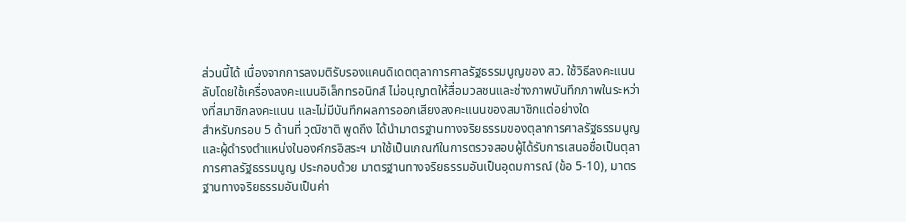ส่วนนี้ได้ เนื่องจากการลงมติรับรองแคนดิเดตตุลาการศาลรัฐธรรมนูญของ สว. ใช้วิธีลงคะแนนลับโดยใช้เครื่องลงคะแนนอิเล็กทรอนิกส์ ไม่อนุญาตให้สื่อมวลชนและช่างภาพบันทึกภาพในระหว่างที่สมาชิกลงคะแนน และไม่มีบันทึกผลการออกเสียงลงคะแนนของสมาชิกแต่อย่างใด
สำหรับกรอบ 5 ด้านที่ วุฒิชาติ พูดถึง ได้นำมาตรฐานทางจริยธรรมของตุลาการศาลรัฐธรรมนูญและผู้ดำรงตำแหน่งในองค์กรอิสระฯ มาใช้เป็นเกณฑ์ในการตรวจสอบผู้ได้รับการเสนอชื่อเป็นตุลาการศาลรัฐธรรมนูญ ประกอบด้วย มาตรฐานทางจริยธรรมอันเป็นอุดมการณ์ (ข้อ 5-10), มาตรฐานทางจริยธรรมอันเป็นค่า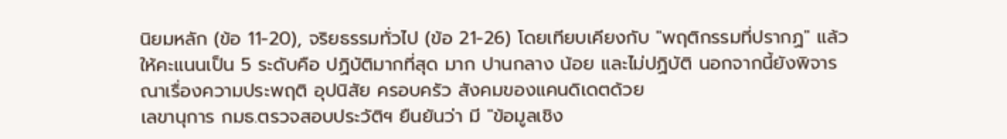นิยมหลัก (ข้อ 11-20), จริยธรรมทั่วไป (ข้อ 21-26) โดยเทียบเคียงกับ "พฤติกรรมที่ปรากฏ" แล้วให้คะแนนเป็น 5 ระดับคือ ปฏิบัติมากที่สุด มาก ปานกลาง น้อย และไม่ปฏิบัติ นอกจากนี้ยังพิจารณาเรื่องความประพฤติ อุปนิสัย ครอบครัว สังคมของแคนดิเดตด้วย
เลขานุการ กมธ.ตรวจสอบประวัติฯ ยืนยันว่า มี "ข้อมูลเชิง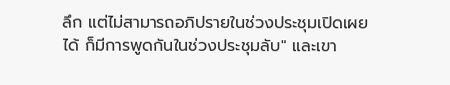ลึก แต่ไม่สามารถอภิปรายในช่วงประชุมเปิดเผยได้ ก็มีการพูดกันในช่วงประชุมลับ" และเขา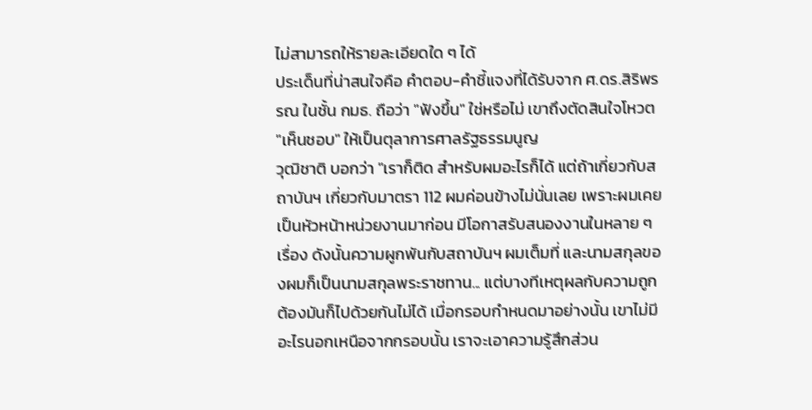ไม่สามารถให้รายละเอียดใด ๆ ได้
ประเด็นที่น่าสนใจคือ คำตอบ-คำชี้แจงที่ได้รับจาก ศ.ดร.สิริพรรณ ในชั้น กมธ. ถือว่า "ฟังขึ้น" ใช่หรือไม่ เขาถึงตัดสินใจโหวต "เห็นชอบ" ให้เป็นตุลาการศาลรัฐธรรมนูญ
วุฒิชาติ บอกว่า "เราก็ติด สำหรับผมอะไรก็ได้ แต่ถ้าเกี่ยวกับสถาบันฯ เกี่ยวกับมาตรา 112 ผมค่อนข้างไม่นั่นเลย เพราะผมเคยเป็นหัวหน้าหน่วยงานมาก่อน มีโอกาสรับสนองงานในหลาย ๆ เรื่อง ดังนั้นความผูกพันกับสถาบันฯ ผมเต็มที่ และนามสกุลของผมก็เป็นนามสกุลพระราชทาน... แต่บางทีเหตุผลกับความถูกต้องมันก็ไปด้วยกันไม่ได้ เมื่อกรอบกำหนดมาอย่างนั้น เขาไม่มีอะไรนอกเหนือจากกรอบนั้น เราจะเอาความรู้สึกส่วน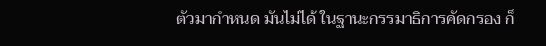ตัวมากำหนด มันไม่ได้ ในฐานะกรรมาธิการคัดกรอง ก็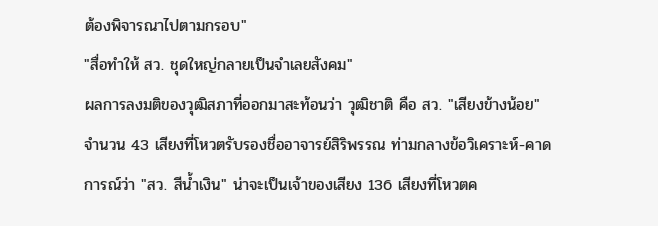ต้องพิจารณาไปตามกรอบ"
"สื่อทำให้ สว. ชุดใหญ่กลายเป็นจำเลยสังคม"
ผลการลงมติของวุฒิสภาที่ออกมาสะท้อนว่า วุฒิชาติ คือ สว. "เสียงข้างน้อย" จำนวน 43 เสียงที่โหวตรับรองชื่ออาจารย์สิริพรรณ ท่ามกลางข้อวิเคราะห์-คาดการณ์ว่า "สว. สีน้ำเงิน" น่าจะเป็นเจ้าของเสียง 136 เสียงที่โหวตค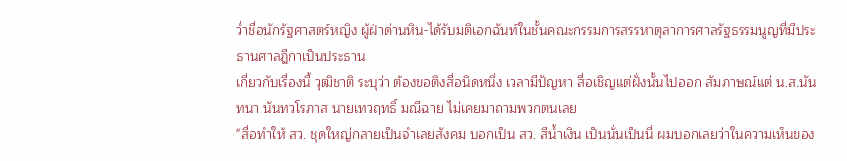ว่ำชื่อนักรัฐศาสตร์หญิง ผู้ฝ่าด่านหิน-ได้รับมติเอกฉันท์ในชั้นคณะกรรมการสรรหาตุลาการศาลรัฐธรรมนูญที่มีประธานศาลฎีกาเป็นประธาน
เกี่ยวกับเรื่องนี้ วุฒิชาติ ระบุว่า ต้องขอติงสื่อนิดหนึ่ง เวลามีปัญหา สื่อเชิญแต่ฝั่งนั้นไปออก สัมภาษณ์แต่ น.ส.นันทนา นันทวโรภาส นายเทวฤทธิ์ มณีฉาย ไม่เคยมาถามพวกตนเลย
"สื่อทำให้ สว. ชุดใหญ่กลายเป็นจำเลยสังคม บอกเป็น สว. สีน้ำเงิน เป็นนั่นเป็นนี่ ผมบอกเลยว่าในความเห็นของ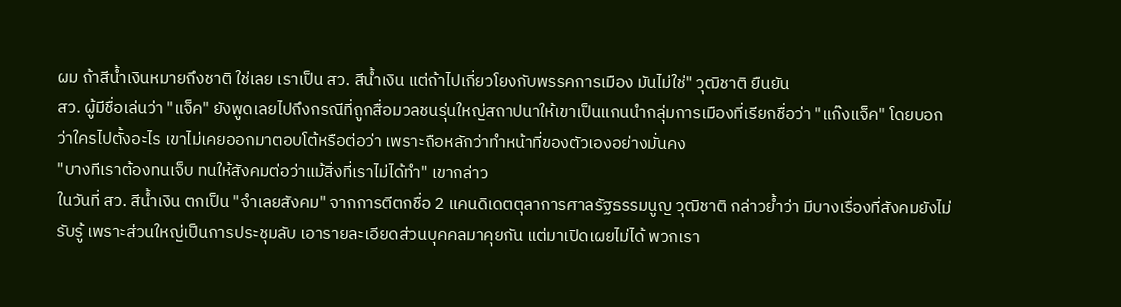ผม ถ้าสีน้ำเงินหมายถึงชาติ ใช่เลย เราเป็น สว. สีน้ำเงิน แต่ถ้าไปเกี่ยวโยงกับพรรคการเมือง มันไม่ใช่" วุฒิชาติ ยืนยัน
สว. ผู้มีชื่อเล่นว่า "แจ็ค" ยังพูดเลยไปถึงกรณีที่ถูกสื่อมวลชนรุ่นใหญ่สถาปนาให้เขาเป็นแกนนำกลุ่มการเมืองที่เรียกชื่อว่า "แก๊งแจ็ค" โดยบอกว่าใครไปตั้งอะไร เขาไม่เคยออกมาตอบโต้หรือต่อว่า เพราะถือหลักว่าทำหน้าที่ของตัวเองอย่างมั่นคง
"บางทีเราต้องทนเจ็บ ทนให้สังคมต่อว่าแม้สิ่งที่เราไม่ได้ทำ" เขากล่าว
ในวันที่ สว. สีน้ำเงิน ตกเป็น "จำเลยสังคม" จากการตีตกชื่อ 2 แคนดิเดตตุลาการศาลรัฐธรรมนูญ วุฒิชาติ กล่าวย้ำว่า มีบางเรื่องที่สังคมยังไม่รับรู้ เพราะส่วนใหญ่เป็นการประชุมลับ เอารายละเอียดส่วนบุคคลมาคุยกัน แต่มาเปิดเผยไม่ได้ พวกเรา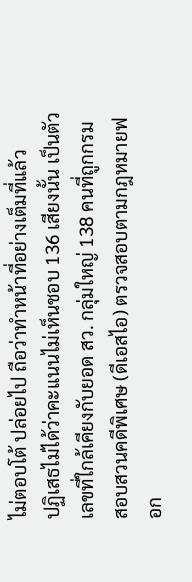ไม่ตอบโต้ ปล่อยไป ถือว่าทำหน้าที่อย่างเต็มที่แล้ว
ปฏิเสธไม่ได้ว่าคะแนนไม่เห็นชอบ 136 เสียงนั้น เป็นตัวเลขที่ใกล้เคียงกับยอด สว. กลุ่มใหญ่ 138 คนที่ถูกกรมสอบสวนคดีพิเศษ (ดีเอสไอ) ตรวจสอบตามกฎหมายฟอก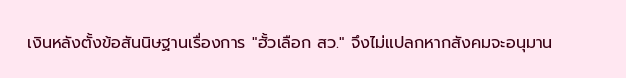เงินหลังตั้งข้อสันนิษฐานเรื่องการ "ฮั้วเลือก สว." จึงไม่แปลกหากสังคมจะอนุมาน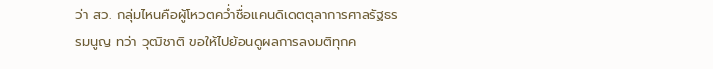ว่า สว. กลุ่มไหนคือผู้โหวตคว่ำชื่อแคนดิเดตตุลาการศาลรัฐธรรมนูญ ทว่า วุฒิชาติ ขอให้ไปย้อนดูผลการลงมติทุกค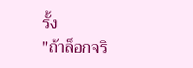รั้ง
"ถ้าล็อกจริ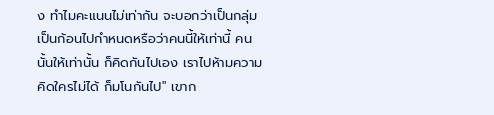ง ทำไมคะแนนไม่เท่ากัน จะบอกว่าเป็นกลุ่มเป็นก้อนไปกำหนดหรือว่าคนนี้ให้เท่านี้ คนนั้นให้เท่านั้น ก็คิดกันไปเอง เราไปห้ามความคิดใครไม่ได้ ก็มโนกันไป" เขาก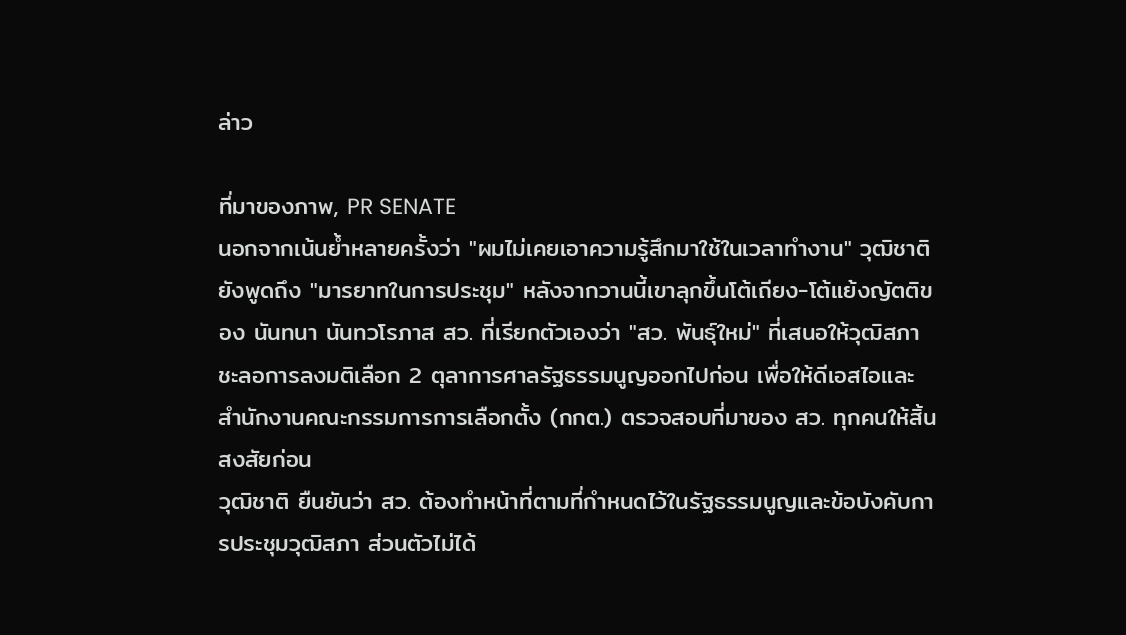ล่าว

ที่มาของภาพ, PR SENATE
นอกจากเน้นย้ำหลายครั้งว่า "ผมไม่เคยเอาความรู้สึกมาใช้ในเวลาทำงาน" วุฒิชาติ ยังพูดถึง "มารยาทในการประชุม" หลังจากวานนี้เขาลุกขึ้นโต้เถียง-โต้แย้งญัตติของ นันทนา นันทวโรภาส สว. ที่เรียกตัวเองว่า "สว. พันธุ์ใหม่" ที่เสนอให้วุฒิสภาชะลอการลงมติเลือก 2 ตุลาการศาลรัฐธรรมนูญออกไปก่อน เพื่อให้ดีเอสไอและสำนักงานคณะกรรมการการเลือกตั้ง (กกต.) ตรวจสอบที่มาของ สว. ทุกคนให้สิ้นสงสัยก่อน
วุฒิชาติ ยืนยันว่า สว. ต้องทำหน้าที่ตามที่กำหนดไว้ในรัฐธรรมนูญและข้อบังคับการประชุมวุฒิสภา ส่วนตัวไม่ได้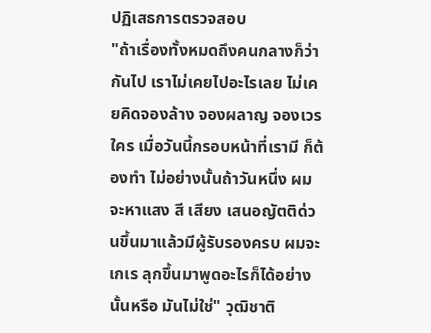ปฏิเสธการตรวจสอบ
"ถ้าเรื่องทั้งหมดถึงคนกลางก็ว่ากันไป เราไม่เคยไปอะไรเลย ไม่เคยคิดจองล้าง จองผลาญ จองเวรใคร เมื่อวันนี้กรอบหน้าที่เรามี ก็ต้องทำ ไม่อย่างนั้นถ้าวันหนึ่ง ผมจะหาแสง สี เสียง เสนอญัตติด่วนขึ้นมาแล้วมีผู้รับรองครบ ผมจะเกเร ลุกขึ้นมาพูดอะไรก็ได้อย่างนั้นหรือ มันไม่ใช่" วุฒิชาติ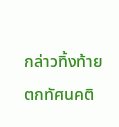กล่าวทิ้งท้าย
ตกทัศนคติ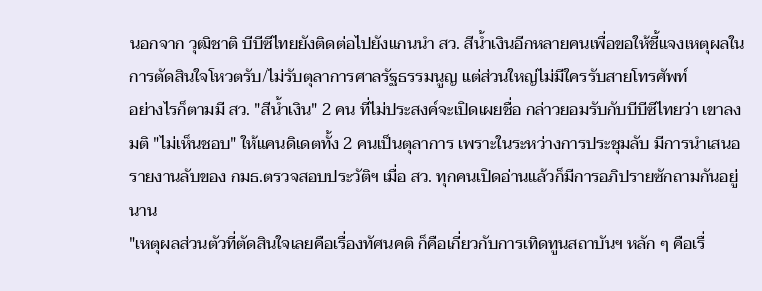นอกจาก วุฒิชาติ บีบีซีไทยยังติดต่อไปยังแกนนำ สว. สีน้ำเงินอีกหลายคนเพื่อขอให้ชี้แจงเหตุผลในการตัดสินใจโหวตรับ/ไม่รับตุลาการศาลรัฐธรรมนูญ แต่ส่วนใหญ่ไม่มีใครรับสายโทรศัพท์
อย่างไรก็ตามมี สว. "สีน้ำเงิน" 2 คน ที่ไม่ประสงค์จะเปิดเผยชื่อ กล่าวยอมรับกับบีบีซีไทยว่า เขาลงมติ "ไม่เห็นชอบ" ให้แคนดิเดตทั้ง 2 คนเป็นตุลาการ เพราะในระหว่างการประชุมลับ มีการนำเสนอรายงานลับของ กมธ.ตรวจสอบประวัติฯ เมื่อ สว. ทุกคนเปิดอ่านแล้วก็มีการอภิปรายซักถามกันอยู่นาน
"เหตุผลส่วนตัวที่ตัดสินใจเลยคือเรื่องทัศนคติ ก็คือเกี่ยวกับการเทิดทูนสถาบันฯ หลัก ๆ คือเรื่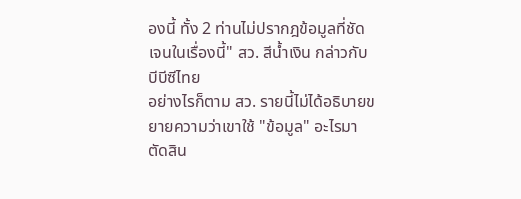องนี้ ทั้ง 2 ท่านไม่ปรากฎข้อมูลที่ชัดเจนในเรื่องนี้" สว. สีน้ำเงิน กล่าวกับบีบีซีไทย
อย่างไรก็ตาม สว. รายนี้ไม่ได้อธิบายขยายความว่าเขาใช้ "ข้อมูล" อะไรมาตัดสิน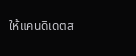ให้แคนดิเดตส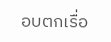อบตกเรื่อ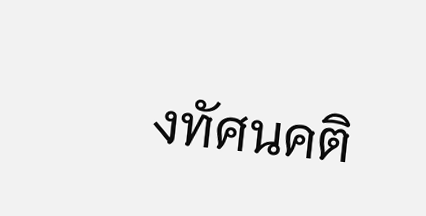งทัศนคติ